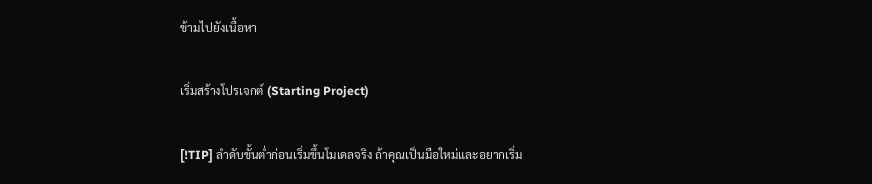ข้ามไปยังเนื้อหา

เริ่มสร้างโปรเจกต์ (Starting Project)

[!TIP] ลำดับขั้นต่ำก่อนเริ่มขึ้นโมเดลจริง ถ้าคุณเป็นมือใหม่และอยากเริ่ม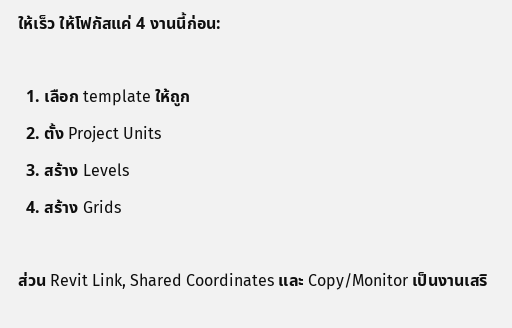ให้เร็ว ให้โฟกัสแค่ 4 งานนี้ก่อน:

  1. เลือก template ให้ถูก
  2. ตั้ง Project Units
  3. สร้าง Levels
  4. สร้าง Grids

ส่วน Revit Link, Shared Coordinates และ Copy/Monitor เป็นงานเสริ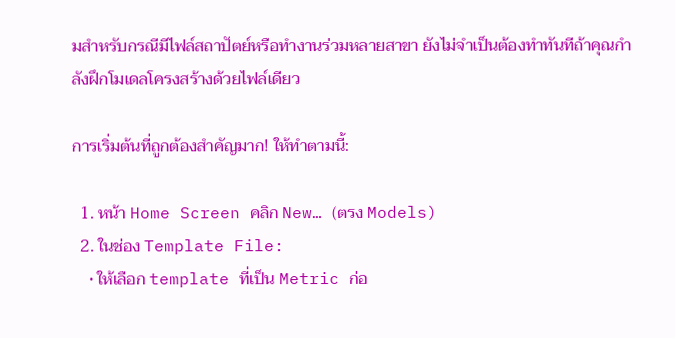มสำหรับกรณีมีไฟล์สถาปัตย์หรือทำงานร่วมหลายสาขา ยังไม่จำเป็นต้องทำทันทีถ้าคุณกำลังฝึกโมเดลโครงสร้างด้วยไฟล์เดียว

การเริ่มต้นที่ถูกต้องสำคัญมาก! ให้ทำตามนี้:

  1. หน้า Home Screen คลิก New… (ตรง Models)
  2. ในช่อง Template File:
    • ให้เลือก template ที่เป็น Metric ก่อ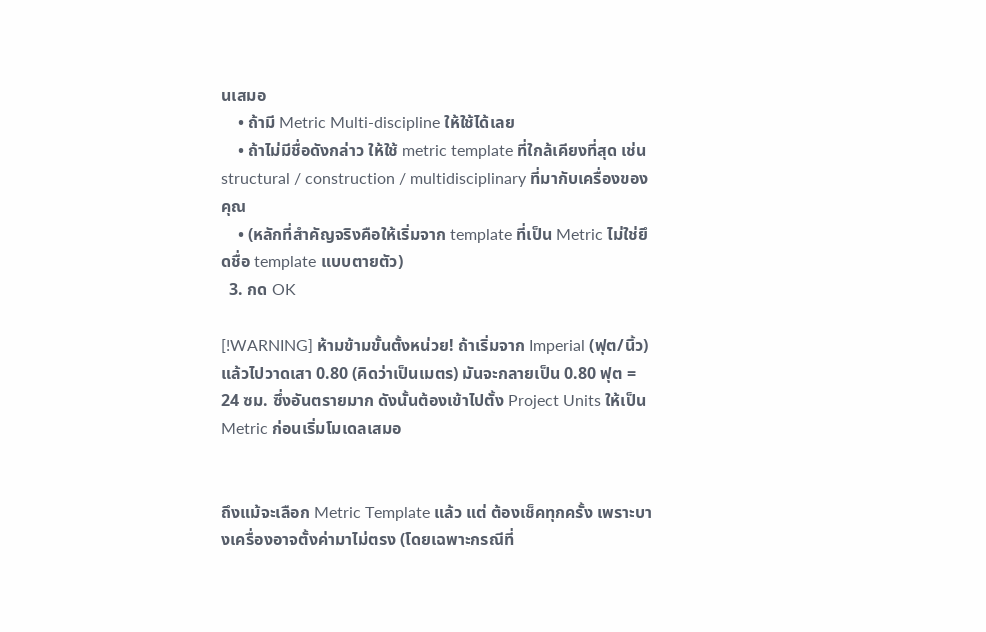นเสมอ
    • ถ้ามี Metric Multi-discipline ให้ใช้ได้เลย
    • ถ้าไม่มีชื่อดังกล่าว ให้ใช้ metric template ที่ใกล้เคียงที่สุด เช่น structural / construction / multidisciplinary ที่มากับเครื่องของคุณ
    • (หลักที่สำคัญจริงคือให้เริ่มจาก template ที่เป็น Metric ไม่ใช่ยึดชื่อ template แบบตายตัว)
  3. กด OK

[!WARNING] ห้ามข้ามขั้นตั้งหน่วย! ถ้าเริ่มจาก Imperial (ฟุต/นิ้ว) แล้วไปวาดเสา 0.80 (คิดว่าเป็นเมตร) มันจะกลายเป็น 0.80 ฟุต = 24 ซม. ซึ่งอันตรายมาก ดังนั้นต้องเข้าไปตั้ง Project Units ให้เป็น Metric ก่อนเริ่มโมเดลเสมอ


ถึงแม้จะเลือก Metric Template แล้ว แต่ ต้องเช็คทุกครั้ง เพราะบางเครื่องอาจตั้งค่ามาไม่ตรง (โดยเฉพาะกรณีที่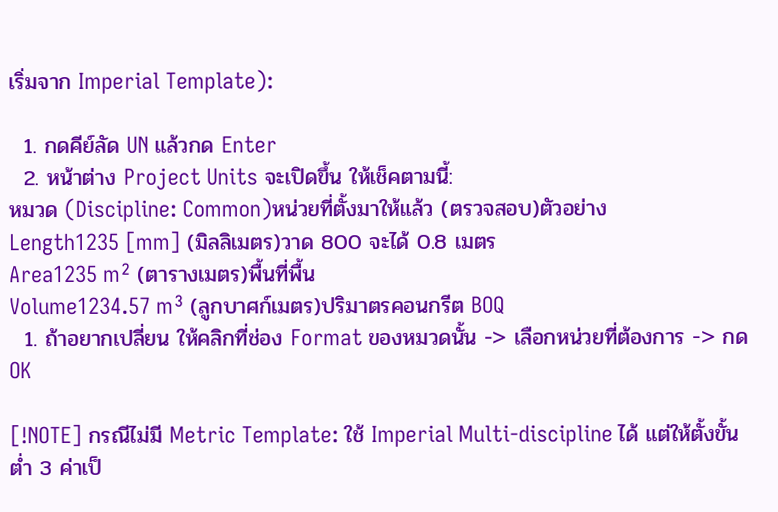เริ่มจาก Imperial Template):

  1. กดคีย์ลัด UN แล้วกด Enter
  2. หน้าต่าง Project Units จะเปิดขึ้น ให้เช็คตามนี้:
หมวด (Discipline: Common)หน่วยที่ตั้งมาให้แล้ว (ตรวจสอบ)ตัวอย่าง
Length1235 [mm] (มิลลิเมตร)วาด 800 จะได้ 0.8 เมตร
Area1235 m² (ตารางเมตร)พื้นที่พื้น
Volume1234.57 m³ (ลูกบาศก์เมตร)ปริมาตรคอนกรีต BOQ
  1. ถ้าอยากเปลี่ยน ให้คลิกที่ช่อง Format ของหมวดนั้น -> เลือกหน่วยที่ต้องการ -> กด OK

[!NOTE] กรณีไม่มี Metric Template: ใช้ Imperial Multi-discipline ได้ แต่ให้ตั้งขั้นต่ำ 3 ค่าเป็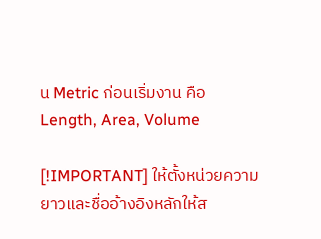น Metric ก่อนเริ่มงาน คือ Length, Area, Volume

[!IMPORTANT] ให้ตั้งหน่วยความยาวและชื่ออ้างอิงหลักให้ส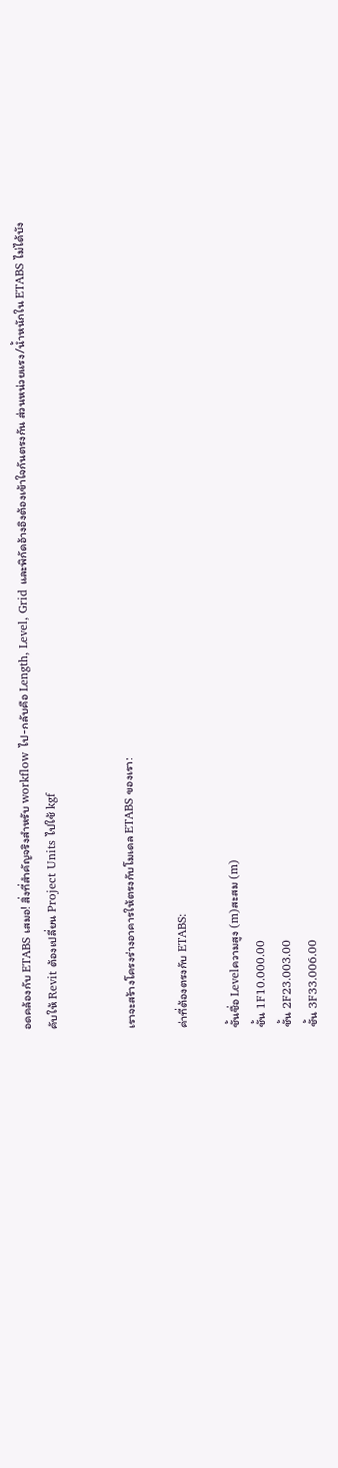อดคล้องกับ ETABS เสมอ! สิ่งที่สำคัญจริงสำหรับ workflow ไป-กลับคือ Length, Level, Grid และพิกัดอ้างอิงต้องเข้าใจกันตรงกัน ส่วนหน่วยแรง/น้ำหนักใน ETABS ไม่ได้บังคับให้ Revit ต้องเปลี่ยน Project Units ไปใช้ kgf


เราจะสร้างโครงร่างอาคารให้ตรงกับโมเดล ETABS ของเรา:

ค่าที่ต้องตรงกับ ETABS:

ชั้นชื่อ Levelความสูง (m)สะสม (m)
ชั้น 1F10.000.00
ชั้น 2F23.003.00
ชั้น 3F33.006.00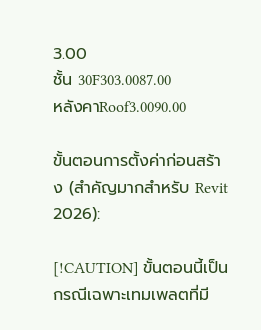3.00
ชั้น 30F303.0087.00
หลังคาRoof3.0090.00

ขั้นตอนการตั้งค่าก่อนสร้าง (สำคัญมากสำหรับ Revit 2026):

[!CAUTION] ขั้นตอนนี้เป็นกรณีเฉพาะเทมเพลตที่มี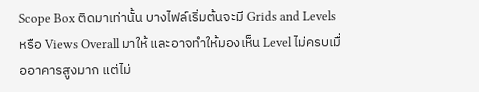Scope Box ติดมาเท่านั้น บางไฟล์เริ่มต้นจะมี Grids and Levels หรือ Views Overall มาให้ และอาจทำให้มองเห็น Level ไม่ครบเมื่ออาคารสูงมาก แต่ไม่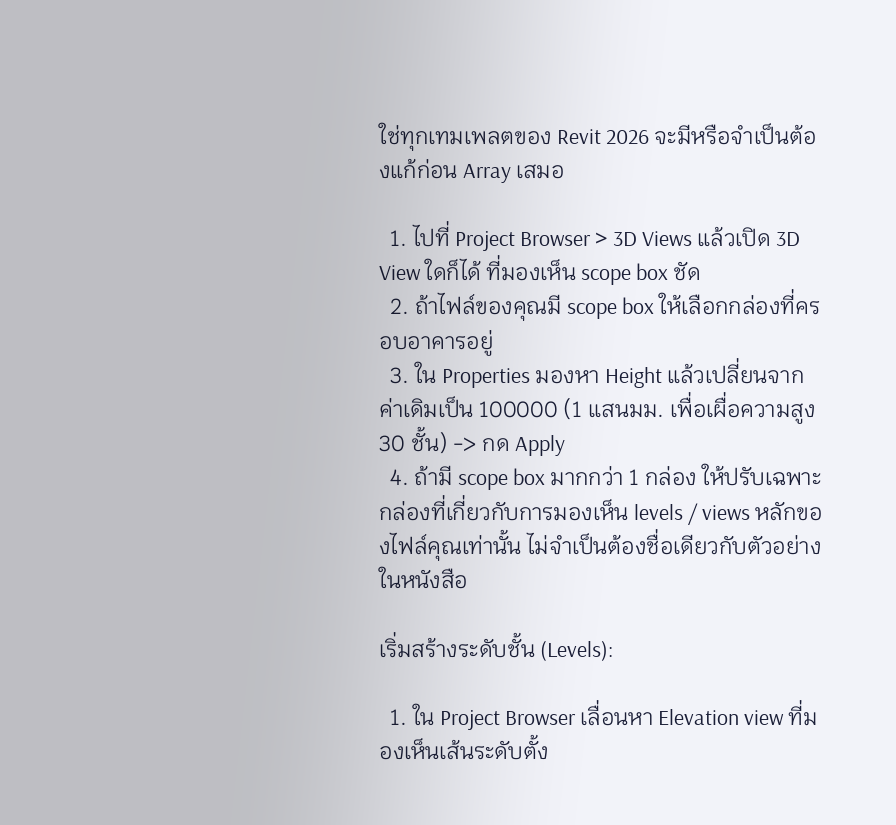ใช่ทุกเทมเพลตของ Revit 2026 จะมีหรือจำเป็นต้องแก้ก่อน Array เสมอ

  1. ไปที่ Project Browser > 3D Views แล้วเปิด 3D View ใดก็ได้ ที่มองเห็น scope box ชัด
  2. ถ้าไฟล์ของคุณมี scope box ให้เลือกกล่องที่ครอบอาคารอยู่
  3. ใน Properties มองหา Height แล้วเปลี่ยนจากค่าเดิมเป็น 100000 (1 แสนมม. เพื่อเผื่อความสูง 30 ชั้น) -> กด Apply
  4. ถ้ามี scope box มากกว่า 1 กล่อง ให้ปรับเฉพาะกล่องที่เกี่ยวกับการมองเห็น levels / views หลักของไฟล์คุณเท่านั้น ไม่จำเป็นต้องชื่อเดียวกับตัวอย่างในหนังสือ

เริ่มสร้างระดับชั้น (Levels):

  1. ใน Project Browser เลื่อนหา Elevation view ที่มองเห็นเส้นระดับตั้ง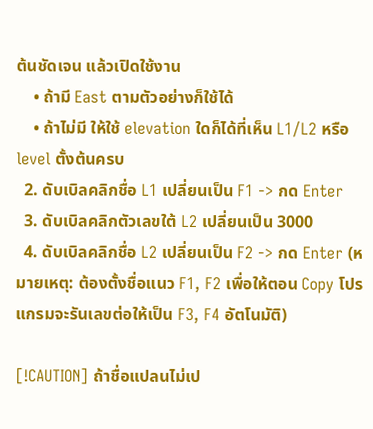ต้นชัดเจน แล้วเปิดใช้งาน
    • ถ้ามี East ตามตัวอย่างก็ใช้ได้
    • ถ้าไม่มี ให้ใช้ elevation ใดก็ได้ที่เห็น L1/L2 หรือ level ตั้งต้นครบ
  2. ดับเบิลคลิกชื่อ L1 เปลี่ยนเป็น F1 -> กด Enter
  3. ดับเบิลคลิกตัวเลขใต้ L2 เปลี่ยนเป็น 3000
  4. ดับเบิลคลิกชื่อ L2 เปลี่ยนเป็น F2 -> กด Enter (หมายเหตุ: ต้องตั้งชื่อแนว F1, F2 เพื่อให้ตอน Copy โปรแกรมจะรันเลขต่อให้เป็น F3, F4 อัตโนมัติ)

[!CAUTION] ถ้าชื่อแปลนไม่เป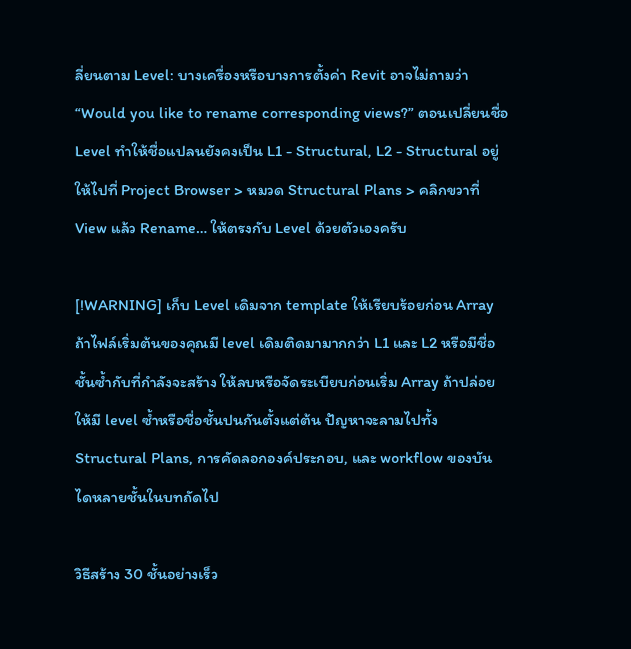ลี่ยนตาม Level: บางเครื่องหรือบางการตั้งค่า Revit อาจไม่ถามว่า “Would you like to rename corresponding views?” ตอนเปลี่ยนชื่อ Level ทำให้ชื่อแปลนยังคงเป็น L1 - Structural, L2 - Structural อยู่ ให้ไปที่ Project Browser > หมวด Structural Plans > คลิกขวาที่ View แล้ว Rename… ให้ตรงกับ Level ด้วยตัวเองครับ

[!WARNING] เก็บ Level เดิมจาก template ให้เรียบร้อยก่อน Array ถ้าไฟล์เริ่มต้นของคุณมี level เดิมติดมามากกว่า L1 และ L2 หรือมีชื่อชั้นซ้ำกับที่กำลังจะสร้าง ให้ลบหรือจัดระเบียบก่อนเริ่ม Array ถ้าปล่อยให้มี level ซ้ำหรือชื่อชั้นปนกันตั้งแต่ต้น ปัญหาจะลามไปทั้ง Structural Plans, การคัดลอกองค์ประกอบ, และ workflow ของบันไดหลายชั้นในบทถัดไป

วิธีสร้าง 30 ชั้นอย่างเร็ว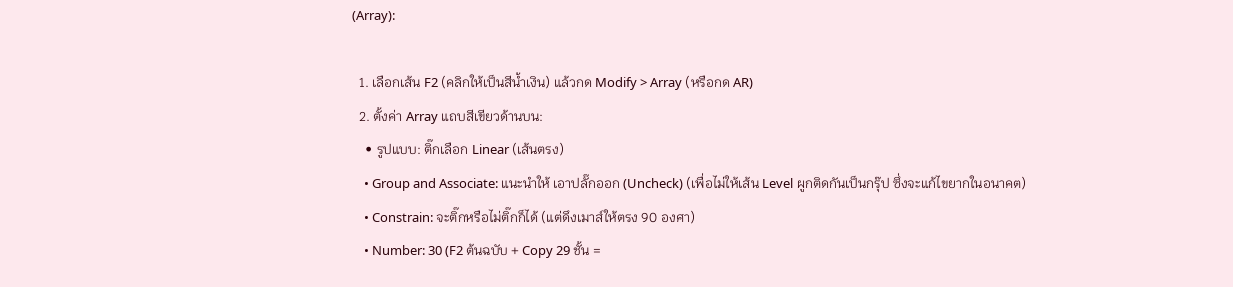(Array):

  1. เลือกเส้น F2 (คลิกให้เป็นสีน้ำเงิน) แล้วกด Modify > Array (หรือกด AR)
  2. ตั้งค่า Array แถบสีเขียวด้านบน:
    • รูปแบบ: ติ๊กเลือก Linear (เส้นตรง)
    • Group and Associate: แนะนำให้ เอาปลั๊กออก (Uncheck) (เพื่อไม่ให้เส้น Level ผูกติดกันเป็นกรุ๊ป ซึ่งจะแก้ไขยากในอนาคต)
    • Constrain: จะติ๊กหรือไม่ติ๊กก็ได้ (แต่ดึงเมาส์ให้ตรง 90 องศา)
    • Number: 30 (F2 ต้นฉบับ + Copy 29 ชั้น =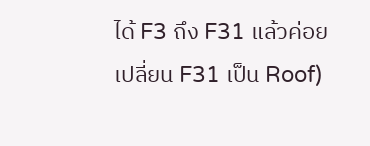ได้ F3 ถึง F31 แล้วค่อยเปลี่ยน F31 เป็น Roof)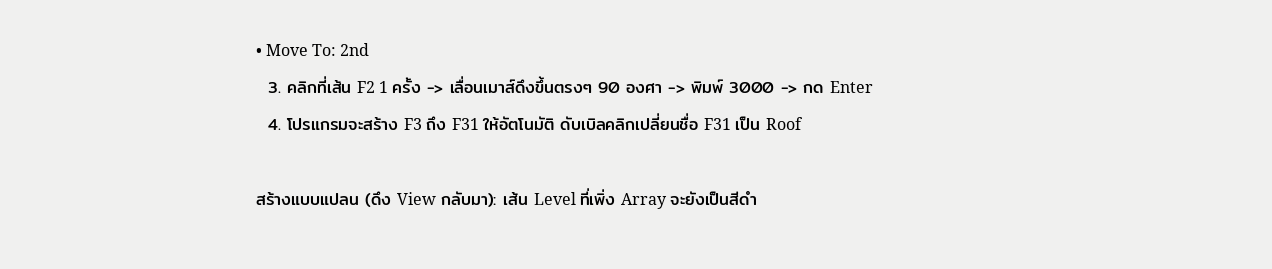• Move To: 2nd
  3. คลิกที่เส้น F2 1 ครั้ง -> เลื่อนเมาส์ดึงขึ้นตรงๆ 90 องศา -> พิมพ์ 3000 -> กด Enter
  4. โปรแกรมจะสร้าง F3 ถึง F31 ให้อัตโนมัติ ดับเบิลคลิกเปลี่ยนชื่อ F31 เป็น Roof

สร้างแบบแปลน (ดึง View กลับมา): เส้น Level ที่เพิ่ง Array จะยังเป็นสีดำ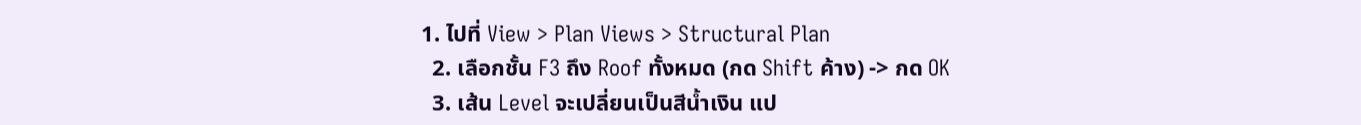1. ไปที่ View > Plan Views > Structural Plan
  2. เลือกชั้น F3 ถึง Roof ทั้งหมด (กด Shift ค้าง) -> กด OK
  3. เส้น Level จะเปลี่ยนเป็นสีน้ำเงิน แป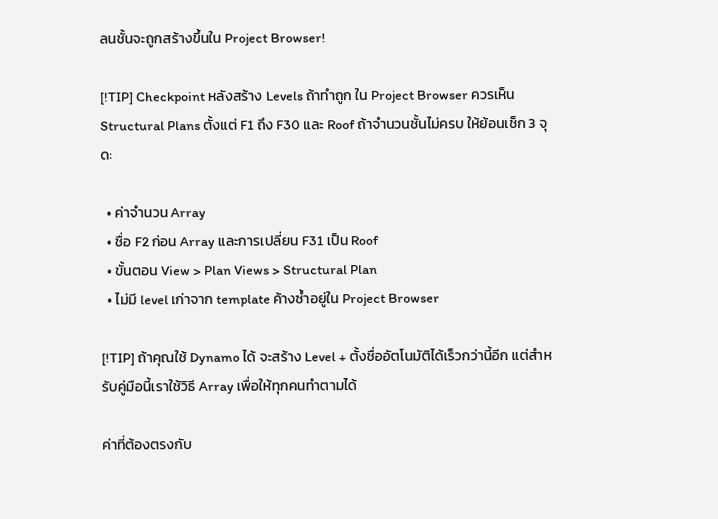ลนชั้นจะถูกสร้างขึ้นใน Project Browser!

[!TIP] Checkpoint หลังสร้าง Levels ถ้าทำถูก ใน Project Browser ควรเห็น Structural Plans ตั้งแต่ F1 ถึง F30 และ Roof ถ้าจำนวนชั้นไม่ครบ ให้ย้อนเช็ก 3 จุด:

  • ค่าจำนวน Array
  • ชื่อ F2 ก่อน Array และการเปลี่ยน F31 เป็น Roof
  • ขั้นตอน View > Plan Views > Structural Plan
  • ไม่มี level เก่าจาก template ค้างซ้ำอยู่ใน Project Browser

[!TIP] ถ้าคุณใช้ Dynamo ได้ จะสร้าง Level + ตั้งชื่ออัตโนมัติได้เร็วกว่านี้อีก แต่สำหรับคู่มือนี้เราใช้วิธี Array เพื่อให้ทุกคนทำตามได้

ค่าที่ต้องตรงกับ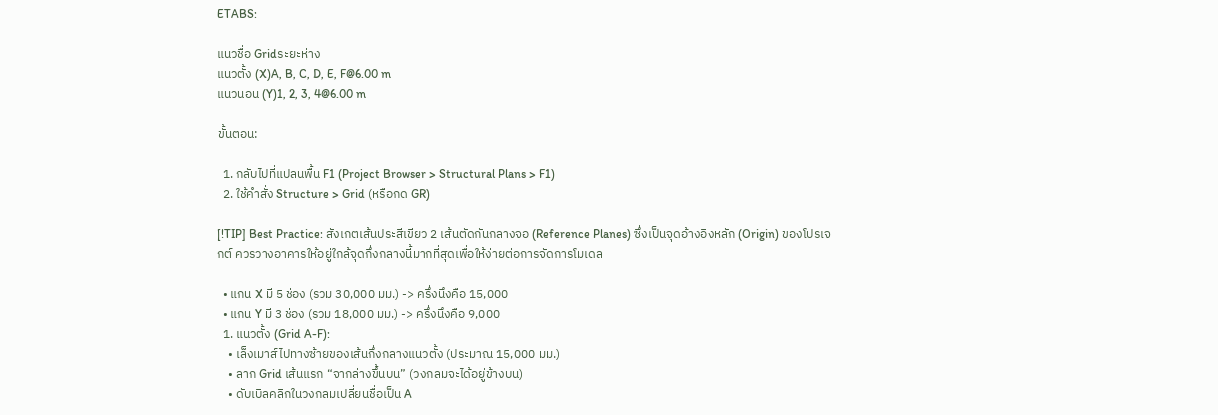ETABS:

แนวชื่อ Gridระยะห่าง
แนวตั้ง (X)A, B, C, D, E, F@6.00 m
แนวนอน (Y)1, 2, 3, 4@6.00 m

ขั้นตอน:

  1. กลับไปที่แปลนพื้น F1 (Project Browser > Structural Plans > F1)
  2. ใช้คำสั่ง Structure > Grid (หรือกด GR)

[!TIP] Best Practice: สังเกตเส้นประสีเขียว 2 เส้นตัดกันกลางจอ (Reference Planes) ซึ่งเป็นจุดอ้างอิงหลัก (Origin) ของโปรเจกต์ ควรวางอาคารให้อยู่ใกล้จุดกึ่งกลางนี้มากที่สุดเพื่อให้ง่ายต่อการจัดการโมเดล

  • แกน X มี 5 ช่อง (รวม 30,000 มม.) -> ครึ่งนึงคือ 15,000
  • แกน Y มี 3 ช่อง (รวม 18,000 มม.) -> ครึ่งนึงคือ 9,000
  1. แนวตั้ง (Grid A-F):
    • เล็งเมาส์ไปทางซ้ายของเส้นกึ่งกลางแนวตั้ง (ประมาณ 15,000 มม.)
    • ลาก Grid เส้นแรก “จากล่างขึ้นบน” (วงกลมจะได้อยู่ข้างบน)
    • ดับเบิลคลิกในวงกลมเปลี่ยนชื่อเป็น A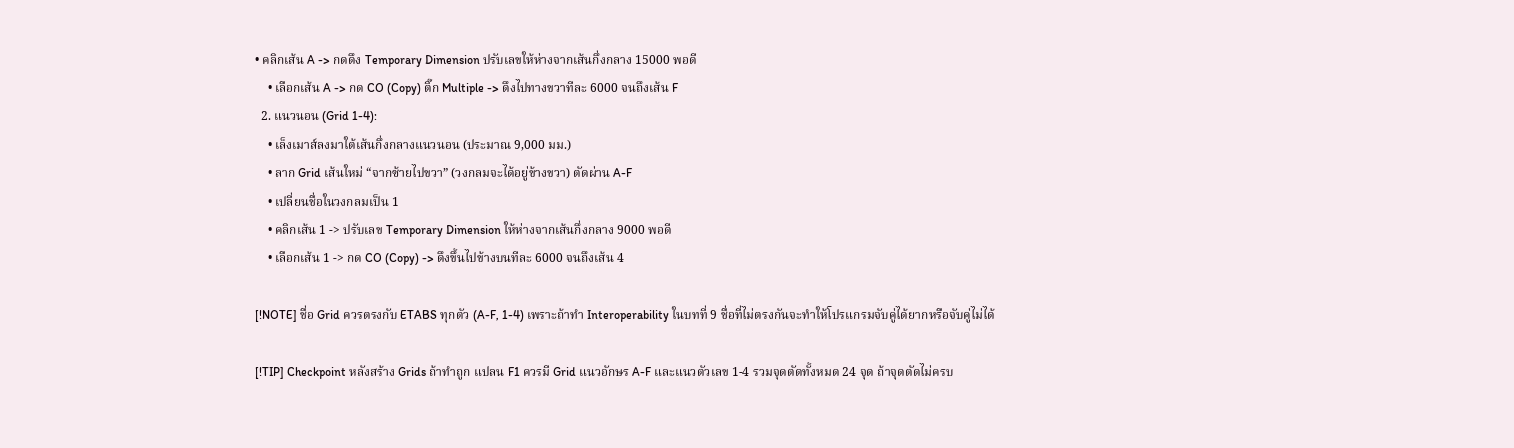• คลิกเส้น A -> กดดึง Temporary Dimension ปรับเลขให้ห่างจากเส้นกึ่งกลาง 15000 พอดี
    • เลือกเส้น A -> กด CO (Copy) ติ๊ก Multiple -> ดึงไปทางขวาทีละ 6000 จนถึงเส้น F
  2. แนวนอน (Grid 1-4):
    • เล็งเมาส์ลงมาใต้เส้นกึ่งกลางแนวนอน (ประมาณ 9,000 มม.)
    • ลาก Grid เส้นใหม่ “จากซ้ายไปขวา” (วงกลมจะได้อยู่ข้างขวา) ตัดผ่าน A-F
    • เปลี่ยนชื่อในวงกลมเป็น 1
    • คลิกเส้น 1 -> ปรับเลข Temporary Dimension ให้ห่างจากเส้นกึ่งกลาง 9000 พอดี
    • เลือกเส้น 1 -> กด CO (Copy) -> ดึงขึ้นไปข้างบนทีละ 6000 จนถึงเส้น 4

[!NOTE] ชื่อ Grid ควรตรงกับ ETABS ทุกตัว (A-F, 1-4) เพราะถ้าทำ Interoperability ในบทที่ 9 ชื่อที่ไม่ตรงกันจะทำให้โปรแกรมจับคู่ได้ยากหรือจับคู่ไม่ได้

[!TIP] Checkpoint หลังสร้าง Grids ถ้าทำถูก แปลน F1 ควรมี Grid แนวอักษร A-F และแนวตัวเลข 1-4 รวมจุดตัดทั้งหมด 24 จุด ถ้าจุดตัดไม่ครบ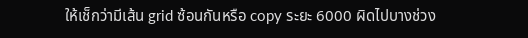ให้เช็กว่ามีเส้น grid ซ้อนกันหรือ copy ระยะ 6000 ผิดไปบางช่วง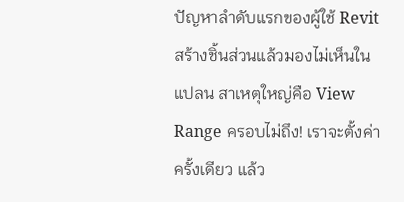ปัญหาลำดับแรกของผู้ใช้ Revit สร้างชิ้นส่วนแล้วมองไม่เห็นในแปลน สาเหตุใหญ่คือ View Range ครอบไม่ถึง! เราจะตั้งค่าครั้งเดียว แล้ว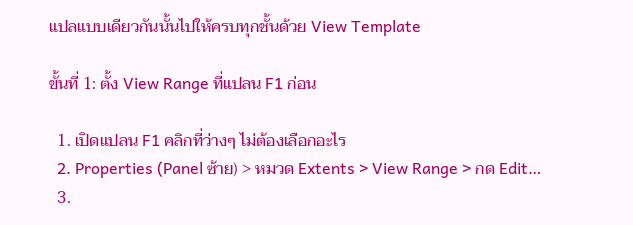แปลแบบเดียวกันนั้นไปให้ครบทุกชั้นด้วย View Template

ขั้นที่ 1: ตั้ง View Range ที่แปลน F1 ก่อน

  1. เปิดแปลน F1 คลิกที่ว่างๆ ไม่ต้องเลือกอะไร
  2. Properties (Panel ซ้าย) > หมวด Extents > View Range > กด Edit…
  3.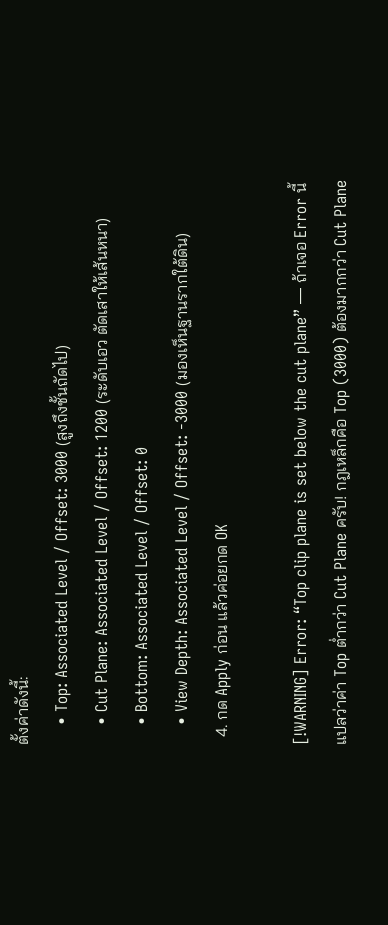ตั้งค่าดังนี้:
    • Top: Associated Level / Offset: 3000 (สูงถึงชั้นถัดไป)
    • Cut Plane: Associated Level / Offset: 1200 (ระดับเอว ตัดเสาให้เส้นหนา)
    • Bottom: Associated Level / Offset: 0
    • View Depth: Associated Level / Offset: -3000 (มองเห็นฐานรากใต้ดิน)
  4. กด Apply ก่อน แล้วค่อยกด OK

[!WARNING] Error: “Top clip plane is set below the cut plane” — ถ้าเจอ Error นี้ แปลว่าค่า Top ต่ำกว่า Cut Plane ครับ! กฎเหล็กคือ Top (3000) ต้องมากกว่า Cut Plane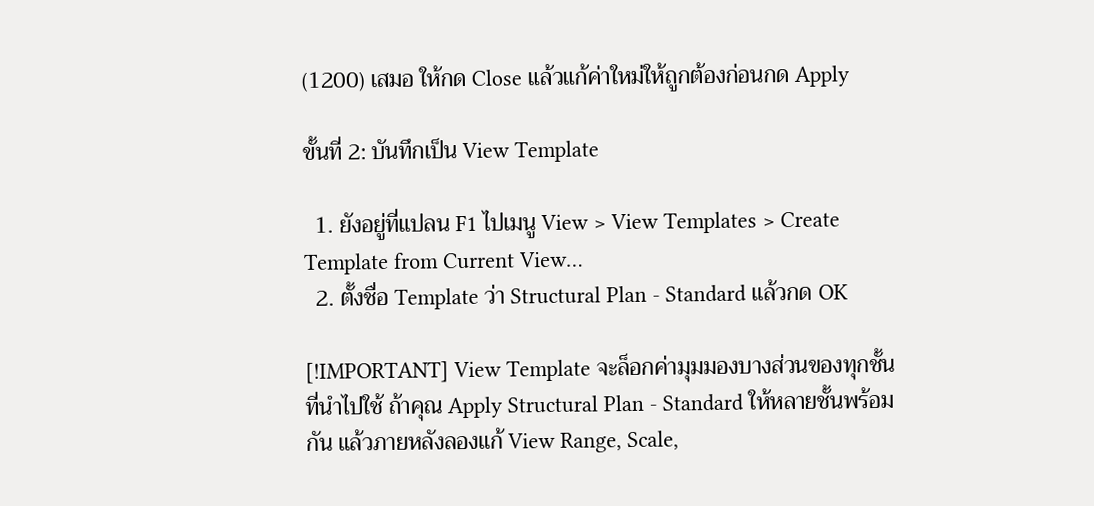(1200) เสมอ ให้กด Close แล้วแก้ค่าใหม่ให้ถูกต้องก่อนกด Apply

ขั้นที่ 2: บันทึกเป็น View Template

  1. ยังอยู่ที่แปลน F1 ไปเมนู View > View Templates > Create Template from Current View…
  2. ตั้งชื่อ Template ว่า Structural Plan - Standard แล้วกด OK

[!IMPORTANT] View Template จะล็อกค่ามุมมองบางส่วนของทุกชั้นที่นำไปใช้ ถ้าคุณ Apply Structural Plan - Standard ให้หลายชั้นพร้อมกัน แล้วภายหลังลองแก้ View Range, Scale,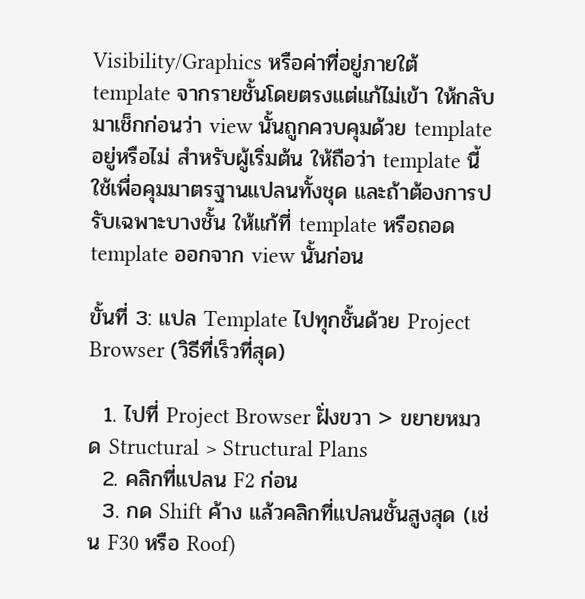Visibility/Graphics หรือค่าที่อยู่ภายใต้ template จากรายชั้นโดยตรงแต่แก้ไม่เข้า ให้กลับมาเช็กก่อนว่า view นั้นถูกควบคุมด้วย template อยู่หรือไม่ สำหรับผู้เริ่มต้น ให้ถือว่า template นี้ใช้เพื่อคุมมาตรฐานแปลนทั้งชุด และถ้าต้องการปรับเฉพาะบางชั้น ให้แก้ที่ template หรือถอด template ออกจาก view นั้นก่อน

ขั้นที่ 3: แปล Template ไปทุกชั้นด้วย Project Browser (วิธีที่เร็วที่สุด)

  1. ไปที่ Project Browser ฝั่งขวา > ขยายหมวด Structural > Structural Plans
  2. คลิกที่แปลน F2 ก่อน
  3. กด Shift ค้าง แล้วคลิกที่แปลนชั้นสูงสุด (เช่น F30 หรือ Roof)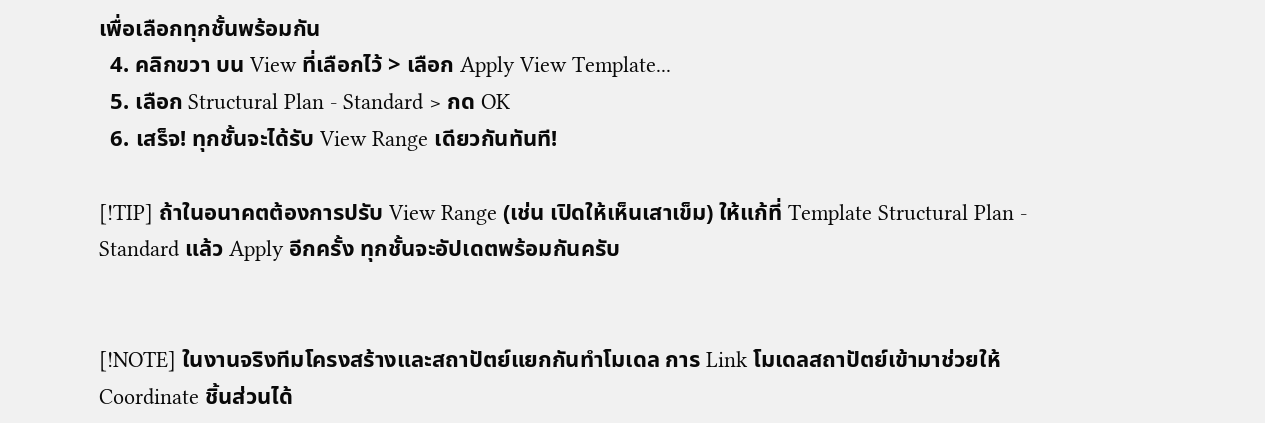เพื่อเลือกทุกชั้นพร้อมกัน
  4. คลิกขวา บน View ที่เลือกไว้ > เลือก Apply View Template...
  5. เลือก Structural Plan - Standard > กด OK
  6. เสร็จ! ทุกชั้นจะได้รับ View Range เดียวกันทันที!

[!TIP] ถ้าในอนาคตต้องการปรับ View Range (เช่น เปิดให้เห็นเสาเข็ม) ให้แก้ที่ Template Structural Plan - Standard แล้ว Apply อีกครั้ง ทุกชั้นจะอัปเดตพร้อมกันครับ


[!NOTE] ในงานจริงทีมโครงสร้างและสถาปัตย์แยกกันทำโมเดล การ Link โมเดลสถาปัตย์เข้ามาช่วยให้ Coordinate ชิ้นส่วนได้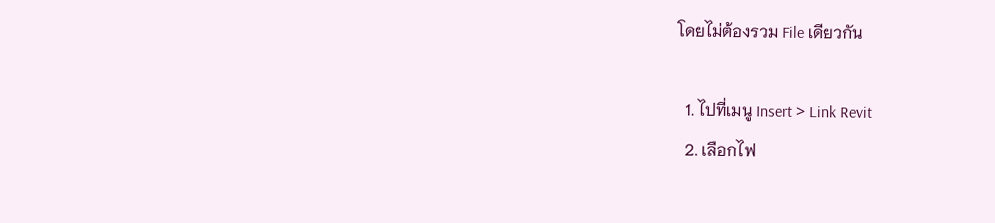โดยไม่ต้องรวม File เดียวกัน

  1. ไปที่เมนู Insert > Link Revit
  2. เลือกไฟ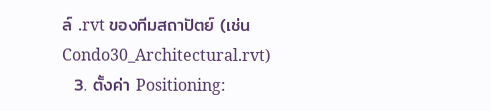ล์ .rvt ของทีมสถาปัตย์ (เช่น Condo30_Architectural.rvt)
  3. ตั้งค่า Positioning: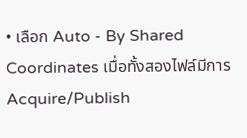• เลือก Auto - By Shared Coordinates เมื่อทั้งสองไฟล์มีการ Acquire/Publish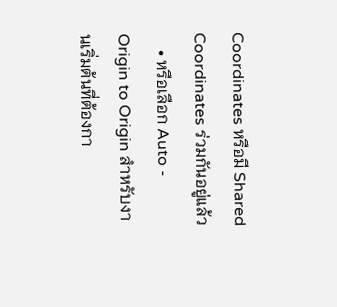Coordinates หรือมี Shared Coordinates ร่วมกันอยู่แล้ว
    • หรือเลือก Auto - Origin to Origin สำหรับงานเริ่มต้นที่ต้องกา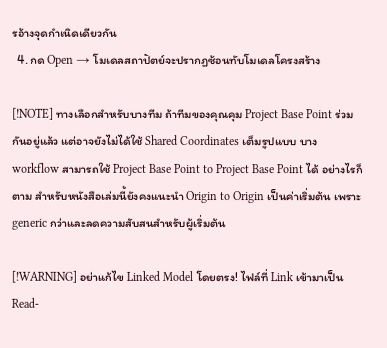รอ้างจุดกำเนิดเดียวกัน
  4. กด Open → โมเดลสถาปัตย์จะปรากฏซ้อนทับโมเดลโครงสร้าง

[!NOTE] ทางเลือกสำหรับบางทีม ถ้าทีมของคุณคุม Project Base Point ร่วมกันอยู่แล้ว แต่อาจยังไม่ได้ใช้ Shared Coordinates เต็มรูปแบบ บาง workflow สามารถใช้ Project Base Point to Project Base Point ได้ อย่างไรก็ตาม สำหรับหนังสือเล่มนี้ยังคงแนะนำ Origin to Origin เป็นค่าเริ่มต้น เพราะ generic กว่าและลดความสับสนสำหรับผู้เริ่มต้น

[!WARNING] อย่าแก้ไข Linked Model โดยตรง! ไฟล์ที่ Link เข้ามาเป็น Read-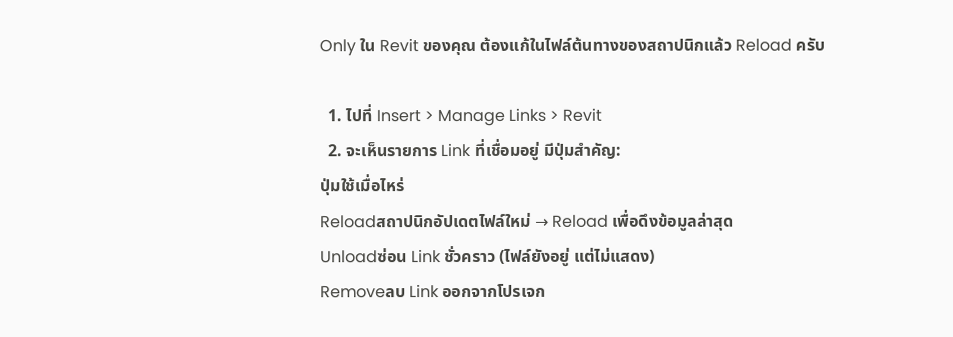Only ใน Revit ของคุณ ต้องแก้ในไฟล์ต้นทางของสถาปนิกแล้ว Reload ครับ

  1. ไปที่ Insert > Manage Links > Revit
  2. จะเห็นรายการ Link ที่เชื่อมอยู่ มีปุ่มสำคัญ:
ปุ่มใช้เมื่อไหร่
Reloadสถาปนิกอัปเดตไฟล์ใหม่ → Reload เพื่อดึงข้อมูลล่าสุด
Unloadซ่อน Link ชั่วคราว (ไฟล์ยังอยู่ แต่ไม่แสดง)
Removeลบ Link ออกจากโปรเจก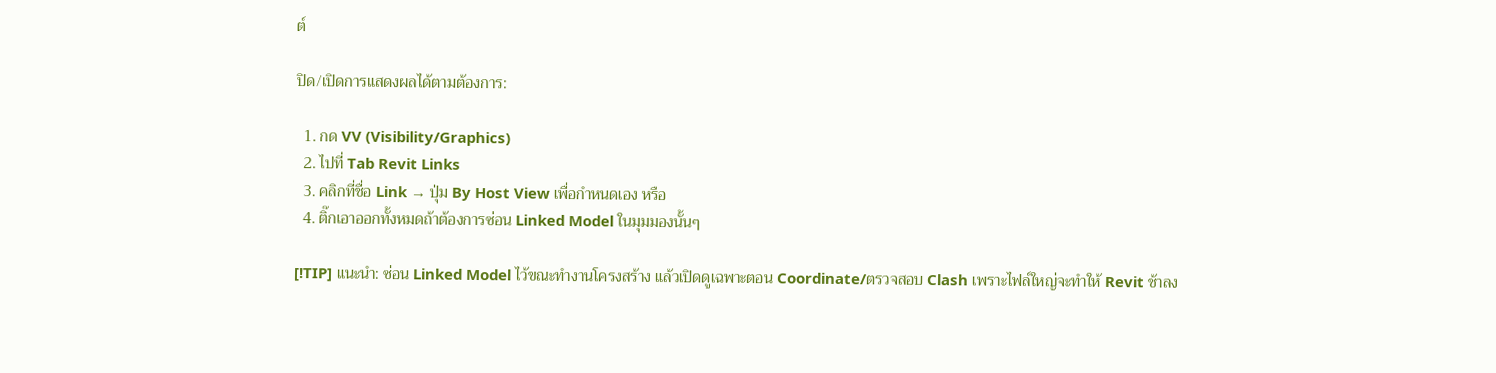ต์

ปิด/เปิดการแสดงผลได้ตามต้องการ:

  1. กด VV (Visibility/Graphics)
  2. ไปที่ Tab Revit Links
  3. คลิกที่ชื่อ Link → ปุ่ม By Host View เพื่อกำหนดเอง หรือ
  4. ติ๊กเอาออกทั้งหมดถ้าต้องการซ่อน Linked Model ในมุมมองนั้นๆ

[!TIP] แนะนำ: ซ่อน Linked Model ไว้ขณะทำงานโครงสร้าง แล้วเปิดดูเฉพาะตอน Coordinate/ตรวจสอบ Clash เพราะไฟล์ใหญ่จะทำให้ Revit ช้าลง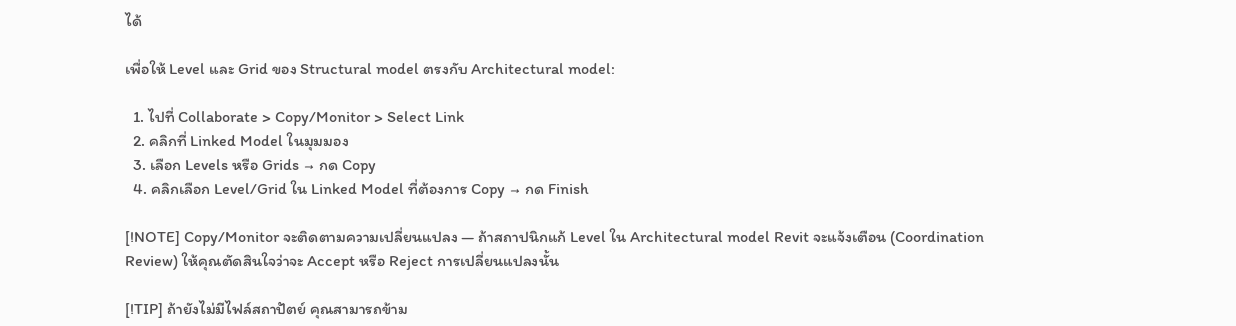ได้

เพื่อให้ Level และ Grid ของ Structural model ตรงกับ Architectural model:

  1. ไปที่ Collaborate > Copy/Monitor > Select Link
  2. คลิกที่ Linked Model ในมุมมอง
  3. เลือก Levels หรือ Grids → กด Copy
  4. คลิกเลือก Level/Grid ใน Linked Model ที่ต้องการ Copy → กด Finish

[!NOTE] Copy/Monitor จะติดตามความเปลี่ยนแปลง — ถ้าสถาปนิกแก้ Level ใน Architectural model Revit จะแจ้งเตือน (Coordination Review) ให้คุณตัดสินใจว่าจะ Accept หรือ Reject การเปลี่ยนแปลงนั้น

[!TIP] ถ้ายังไม่มีไฟล์สถาปัตย์ คุณสามารถข้าม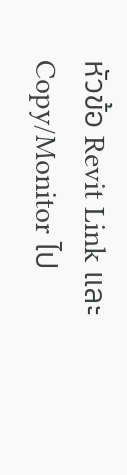หัวข้อ Revit Link และ Copy/Monitor ไป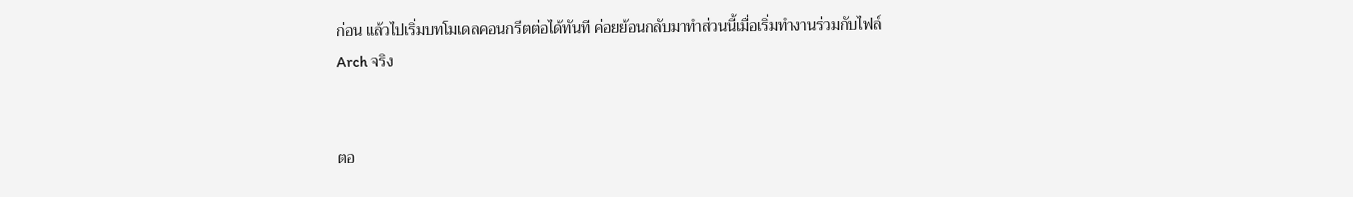ก่อน แล้วไปเริ่มบทโมเดลคอนกรีตต่อได้ทันที ค่อยย้อนกลับมาทำส่วนนี้เมื่อเริ่มทำงานร่วมกับไฟล์ Arch จริง


ตอ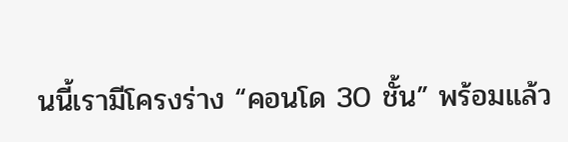นนี้เรามีโครงร่าง “คอนโด 30 ชั้น” พร้อมแล้ว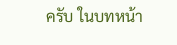ครับ ในบทหน้า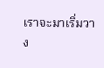เราจะมาเริ่มวาง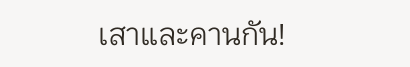เสาและคานกัน!